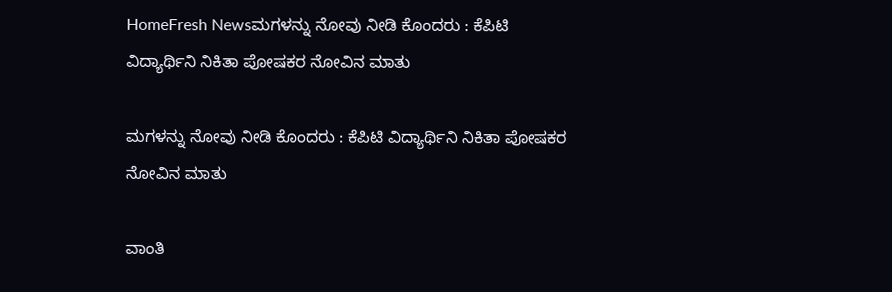HomeFresh Newsಮಗಳನ್ನು ನೋವು ನೀಡಿ ಕೊಂದರು : ಕೆಪಿಟಿ ವಿದ್ಯಾರ್ಥಿನಿ ನಿಕಿತಾ ಪೋಷಕರ ನೋವಿನ ಮಾತು

ಮಗಳನ್ನು ನೋವು ನೀಡಿ ಕೊಂದರು : ಕೆಪಿಟಿ ವಿದ್ಯಾರ್ಥಿನಿ ನಿಕಿತಾ ಪೋಷಕರ ನೋವಿನ ಮಾತು

ವಾಂತಿ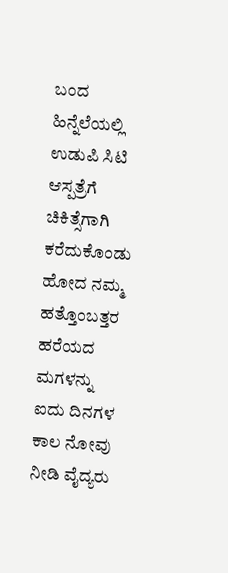ಬಂದ ಹಿನ್ನೆಲೆಯಲ್ಲಿ ಉಡುಪಿ ಸಿಟಿ ಆಸ್ಪತ್ರೆಗೆ ಚಿಕಿತ್ಸೆಗಾಗಿ ಕರೆದುಕೊಂಡು ಹೋದ ನಮ್ಮ ಹತ್ತೊಂಬತ್ತರ ಹರೆಯದ ಮಗಳನ್ನು ಐದು ದಿನಗಳ ಕಾಲ ನೋವು ನೀಡಿ ವೈದ್ಯರು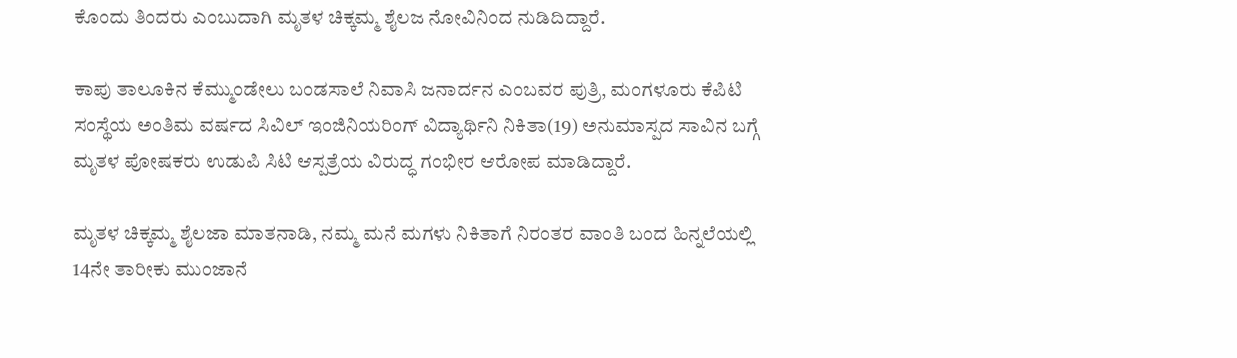ಕೊಂದು ತಿಂದರು ಎಂಬುದಾಗಿ ಮೃತಳ ಚಿಕ್ಕಮ್ಮ ಶೈಲಜ ನೋವಿನಿಂದ ನುಡಿದಿದ್ದಾರೆ.

ಕಾಪು ತಾಲೂಕಿನ ಕೆಮ್ಮುಂಡೇಲು ಬಂಡಸಾಲೆ ನಿವಾಸಿ ಜನಾರ್ದನ ಎಂಬವರ ಪುತ್ರಿ, ಮಂಗಳೂರು ಕೆಪಿಟಿ ಸಂಸ್ಥೆಯ ಅಂತಿಮ ವರ್ಷದ ಸಿವಿಲ್ ಇಂಜಿನಿಯರಿಂಗ್ ವಿದ್ಯಾರ್ಥಿನಿ ನಿಕಿತಾ(19) ಅನುಮಾಸ್ಪದ ಸಾವಿನ ಬಗ್ಗೆ ಮೃತಳ ಪೋಷಕರು ಉಡುಪಿ ಸಿಟಿ ಆಸ್ಪತ್ರೆಯ ವಿರುದ್ಧ ಗಂಭೀರ ಆರೋಪ ಮಾಡಿದ್ದಾರೆ.

ಮೃತಳ ಚಿಕ್ಕಮ್ಮ ಶೈಲಜಾ ಮಾತನಾಡಿ, ನಮ್ಮ ಮನೆ ಮಗಳು ನಿಕಿತಾಗೆ ನಿರಂತರ ವಾಂತಿ ಬಂದ ಹಿನ್ನಲೆಯಲ್ಲಿ 14ನೇ ತಾರೀಕು ಮುಂಜಾನೆ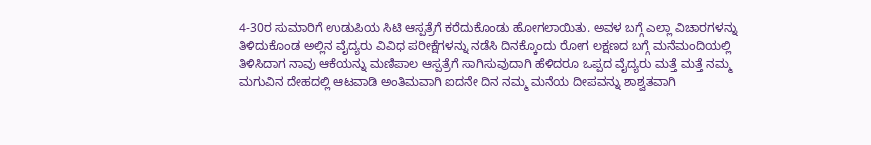4-30ರ ಸುಮಾರಿಗೆ ಉಡುಪಿಯ ಸಿಟಿ ಆಸ್ಪತ್ರೆಗೆ ಕರೆದುಕೊಂಡು ಹೋಗಲಾಯಿತು. ಅವಳ ಬಗ್ಗೆ ಎಲ್ಲಾ ವಿಚಾರಗಳನ್ನು ತಿಳಿದುಕೊಂಡ ಅಲ್ಲಿನ ವೈದ್ಯರು ವಿವಿಧ ಪರೀಕ್ಷೆಗಳನ್ನು ನಡೆಸಿ ದಿನಕ್ಕೊಂದು ರೋಗ ಲಕ್ಷಣದ ಬಗ್ಗೆ ಮನೆಮಂದಿಯಲ್ಲಿ ತಿಳಿಸಿದಾಗ ನಾವು ಆಕೆಯನ್ನು ಮಣಿಪಾಲ ಆಸ್ಪತ್ರೆಗೆ ಸಾಗಿಸುವುದಾಗಿ ಹೆಳಿದರೂ ಒಪ್ಪದ ವೈದ್ಯರು ಮತ್ತೆ ಮತ್ತೆ ನಮ್ಮ ಮಗುವಿನ ದೇಹದಲ್ಲಿ ಆಟವಾಡಿ ಅಂತಿಮವಾಗಿ ಐದನೇ ದಿನ ನಮ್ಮ ಮನೆಯ ದೀಪವನ್ನು ಶಾಶ್ವತವಾಗಿ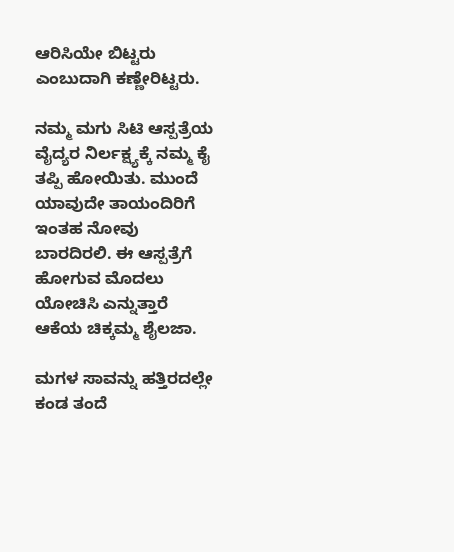ಆರಿಸಿಯೇ ಬಿಟ್ಟರು ಎಂಬುದಾಗಿ ಕಣ್ಣೇರಿಟ್ಟರು.

ನಮ್ಮ ಮಗು ಸಿಟಿ ಆಸ್ಪತ್ರೆಯ ವೈದ್ಯರ ನಿರ್ಲಕ್ಷ್ಯಕ್ಕೆ ನಮ್ಮ ಕೈ ತಪ್ಪಿ ಹೋಯಿತು. ಮುಂದೆ ಯಾವುದೇ ತಾಯಂದಿರಿಗೆ ಇಂತಹ ನೋವು ಬಾರದಿರಲಿ. ಈ ಆಸ್ಪತ್ರೆಗೆ ಹೋಗುವ ಮೊದಲು ಯೋಚಿಸಿ ಎನ್ನುತ್ತಾರೆ ಆಕೆಯ ಚಿಕ್ಕಮ್ಮ ಶೈಲಜಾ.

ಮಗಳ ಸಾವನ್ನು ಹತ್ತಿರದಲ್ಲೇ ಕಂಡ ತಂದೆ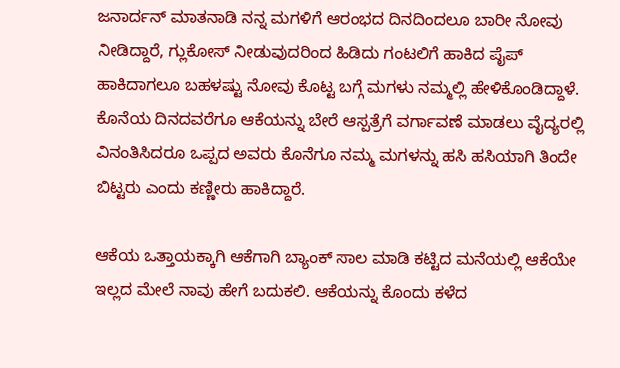ಜನಾರ್ದನ್ ಮಾತನಾಡಿ ನನ್ನ ಮಗಳಿಗೆ ಆರಂಭದ ದಿನದಿಂದಲೂ ಬಾರೀ ನೋವು ನೀಡಿದ್ದಾರೆ, ಗ್ಲುಕೋಸ್ ನೀಡುವುದರಿಂದ ಹಿಡಿದು ಗಂಟಲಿಗೆ ಹಾಕಿದ ಪೈಪ್ ಹಾಕಿದಾಗಲೂ ಬಹಳಷ್ಟು ನೋವು ಕೊಟ್ಟ ಬಗ್ಗೆ ಮಗಳು ನಮ್ಮಲ್ಲಿ ಹೇಳಿಕೊಂಡಿದ್ದಾಳೆ. ಕೊನೆಯ ದಿನದವರೆಗೂ ಆಕೆಯನ್ನು ಬೇರೆ ಆಸ್ಪತ್ರೆಗೆ ವರ್ಗಾವಣೆ ಮಾಡಲು ವೈದ್ಯರಲ್ಲಿ ವಿನಂತಿಸಿದರೂ ಒಪ್ಪದ ಅವರು ಕೊನೆಗೂ ನಮ್ಮ ಮಗಳನ್ನು ಹಸಿ ಹಸಿಯಾಗಿ ತಿಂದೇ ಬಿಟ್ಟರು ಎಂದು ಕಣ್ಣೀರು ಹಾಕಿದ್ದಾರೆ.

ಆಕೆಯ ಒತ್ತಾಯಕ್ಕಾಗಿ ಆಕೆಗಾಗಿ ಬ್ಯಾಂಕ್ ಸಾಲ ಮಾಡಿ ಕಟ್ಟಿದ ಮನೆಯಲ್ಲಿ ಆಕೆಯೇ ಇಲ್ಲದ ಮೇಲೆ ನಾವು ಹೇಗೆ ಬದುಕಲಿ. ಆಕೆಯನ್ನು ಕೊಂದು ಕಳೆದ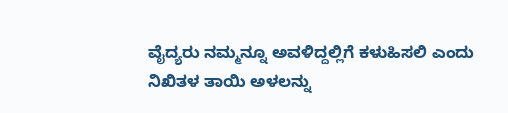ವೈದ್ಯರು ನಮ್ಮನ್ನೂ ಅವಳಿದ್ದಲ್ಲಿಗೆ ಕಳುಹಿಸಲಿ ಎಂದು ನಿಖಿತಳ ತಾಯಿ ಅಳಲನ್ನು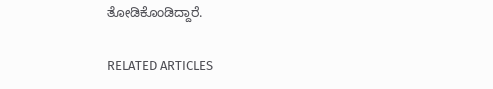ತೋಡಿಕೊಂಡಿದ್ದಾರೆ.

RELATED ARTICLES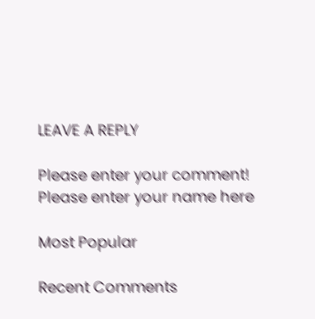LEAVE A REPLY

Please enter your comment!
Please enter your name here

Most Popular

Recent Comments